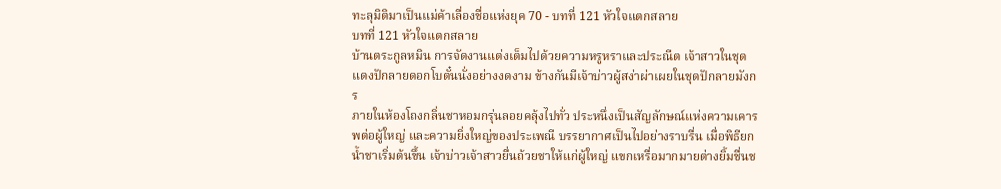ทะลุมิติมาเป็นแม่ค้าเลื่องชื่อแห่งยุค 70 - บทที่ 121 หัวใจแตกสลาย
บทที่ 121 หัวใจแตกสลาย
บ้านตระกูลหมิน การจัดงานแต่งเต็มไปด้วยความหรูหราและประณีต เจ้าสาวในชุดแดงปักลายดอกโบตั๋นนั่งอย่างงดงาม ข้างกันมีเจ้าบ่าวผู้สง่าผ่าเผยในชุดปักลายมังกร
ภายในห้องโถงกลิ่นชาหอมกรุ่นลอยคลุ้งไปทั่ว ประหนึ่งเป็นสัญลักษณ์แห่งความเคารพต่อผู้ใหญ่ และความยิ่งใหญ่ของประเพณี บรรยากาศเป็นไปอย่างราบรื่น เมื่อพิธียกน้ำชาเริ่มต้นขึ้น เจ้าบ่าวเจ้าสาวยื่นถ้วยชาให้แก่ผู้ใหญ่ แขกเหรื่อมากมายต่างยิ้มชื่นช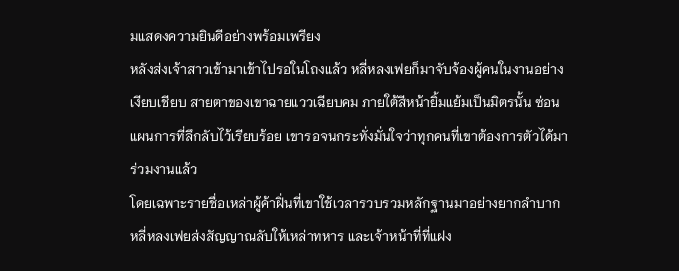มแสดงความยินดีอย่างพร้อมเพรียง
หลังส่งเจ้าสาวเข้ามาเข้าไปรอในโถงแล้ว หลี่หลงเฟยก็มาจับจ้องผู้คนในงานอย่างเงียบเชียบ สายตาของเขาฉายแววเฉียบคม ภายใต้สีหน้ายิ้มแย้มเป็นมิตรนั้น ซ่อนแผนการที่ลึกลับไว้เรียบร้อย เขารอจนกระทั่งมั่นใจว่าทุกคนที่เขาต้องการตัวได้มาร่วมงานแล้ว
โดยเฉพาะรายชื่อเหล่าผู้ค้าฝิ่นที่เขาใช้เวลารวบรวมหลักฐานมาอย่างยากลำบาก หลี่หลงเฟยส่งสัญญาณลับให้เหล่าทหาร และเจ้าหน้าที่ที่แฝง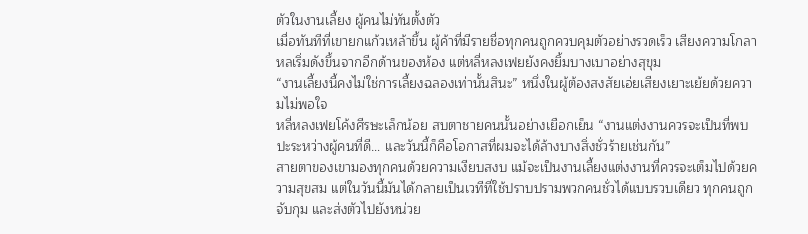ตัวในงานเลี้ยง ผู้คนไม่ทันตั้งตัว
เมื่อทันทีที่เขายกแก้วเหล้าขึ้น ผู้ค้าที่มีรายชื่อทุกคนถูกควบคุมตัวอย่างรวดเร็ว เสียงความโกลาหลเริ่มดังขึ้นจากอีกด้านของห้อง แต่หลี่หลงเฟยยังคงยิ้มบางเบาอย่างสุขุม
“งานเลี้ยงนี้คงไม่ใช่การเลี้ยงฉลองเท่านั้นสินะ” หนึ่งในผู้ต้องสงสัยเอ่ยเสียงเยาะเย้ยด้วยความไม่พอใจ
หลี่หลงเฟยโค้งศีรษะเล็กน้อย สบตาชายคนนั้นอย่างเยือกเย็น “งานแต่งงานควรจะเป็นที่พบปะระหว่างผู้คนที่ดี… และวันนี้ก็คือโอกาสที่ผมจะได้ล้างบางสิ่งชั่วร้ายเช่นกัน”
สายตาของเขามองทุกคนด้วยความเงียบสงบ แม้จะเป็นงานเลี้ยงแต่งงานที่ควรจะเต็มไปด้วยความสุขสม แต่ในวันนี้มันได้กลายเป็นเวทีที่ใช้ปราบปรามพวกคนชั่วได้แบบรวบเดียว ทุกคนถูกจับกุม และส่งตัวไปยังหน่วย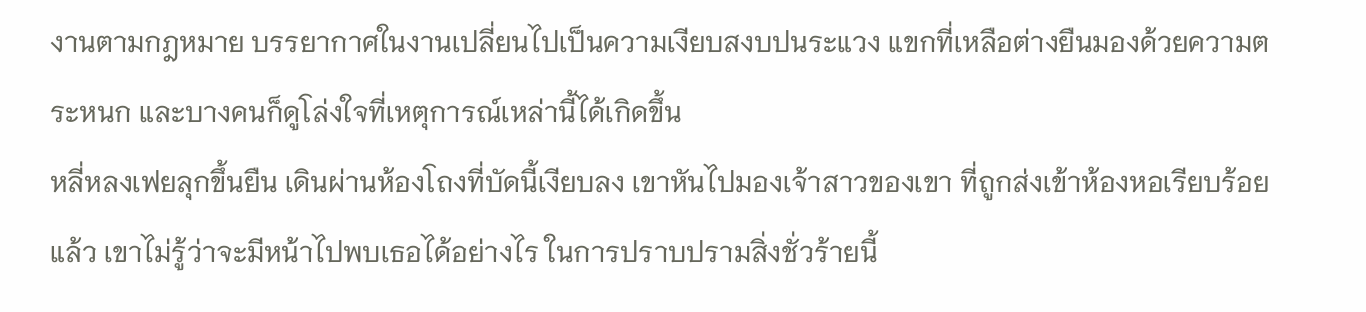งานตามกฎหมาย บรรยากาศในงานเปลี่ยนไปเป็นความเงียบสงบปนระแวง แขกที่เหลือต่างยืนมองด้วยความตระหนก และบางคนก็ดูโล่งใจที่เหตุการณ์เหล่านี้ได้เกิดขึ้น
หลี่หลงเฟยลุกขึ้นยืน เดินผ่านห้องโถงที่บัดนี้เงียบลง เขาหันไปมองเจ้าสาวของเขา ที่ถูกส่งเข้าห้องหอเรียบร้อยแล้ว เขาไม่รู้ว่าจะมีหน้าไปพบเธอได้อย่างไร ในการปราบปรามสิ่งชั่วร้ายนี้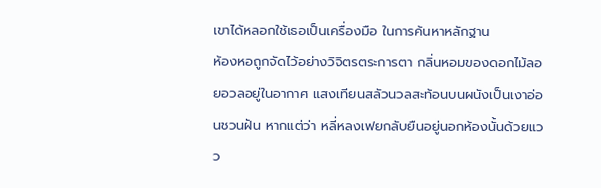เขาได้หลอกใช้เธอเป็นเครื่องมือ ในการค้นหาหลักฐาน
ห้องหอถูกจัดไว้อย่างวิจิตรตระการตา กลิ่นหอมของดอกไม้ลอยอวลอยู่ในอากาศ แสงเทียนสลัวนวลสะท้อนบนผนังเป็นเงาอ่อนชวนฝัน หากแต่ว่า หลี่หลงเฟยกลับยืนอยู่นอกห้องนั้นด้วยแวว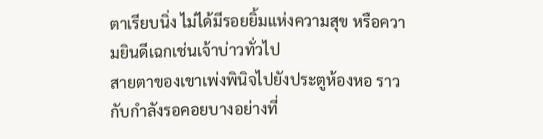ตาเรียบนิ่ง ไม่ได้มีรอยยิ้มแห่งความสุข หรือความยินดีเฉกเช่นเจ้าบ่าวทั่วไป
สายตาของเขาเพ่งพินิจไปยังประตูห้องหอ ราวกับกำลังรอคอยบางอย่างที่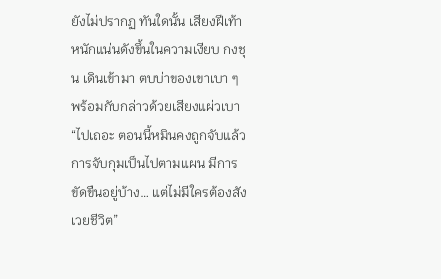ยังไม่ปรากฏ ทันใดนั้น เสียงฝีเท้าหนักแน่นดังขึ้นในความเงียบ กงชุน เดินเข้ามา ตบบ่าของเขาเบา ๆ พร้อมกับกล่าวด้วยเสียงแผ่วเบา
“ไปเถอะ ตอนนี้หมินคงถูกจับแล้ว การจับกุมเป็นไปตามแผน มีการขัดขืนอยู่บ้าง… แต่ไม่มีใครต้องสังเวยชีวิต”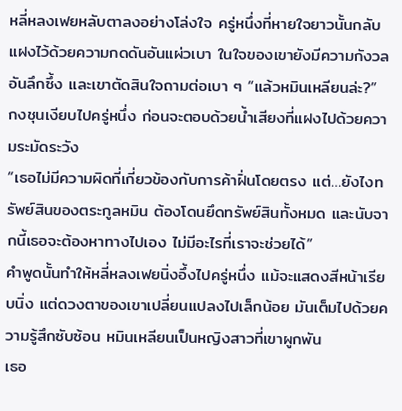หลี่หลงเฟยหลับตาลงอย่างโล่งใจ ครู่หนึ่งที่หายใจยาวนั้นกลับแฝงไว้ด้วยความกดดันอันแผ่วเบา ในใจของเขายังมีความกังวลอันลึกซึ้ง และเขาตัดสินใจถามต่อเบา ๆ “แล้วหมินเหลียนล่ะ?”
กงชุนเงียบไปครู่หนึ่ง ก่อนจะตอบด้วยน้ำเสียงที่แฝงไปด้วยความระมัดระวัง
“เธอไม่มีความผิดที่เกี่ยวข้องกับการค้าฝิ่นโดยตรง แต่…ยังไงทรัพย์สินของตระกูลหมิน ต้องโดนยึดทรัพย์สินทั้งหมด และนับจากนี้เธอจะต้องหาทางไปเอง ไม่มีอะไรที่เราจะช่วยได้”
คำพูดนั้นทำให้หลี่หลงเฟยนิ่งอึ้งไปครู่หนึ่ง แม้จะแสดงสีหน้าเรียบนิ่ง แต่ดวงตาของเขาเปลี่ยนแปลงไปเล็กน้อย มันเต็มไปด้วยความรู้สึกซับซ้อน หมินเหลียนเป็นหญิงสาวที่เขาผูกพัน
เธอ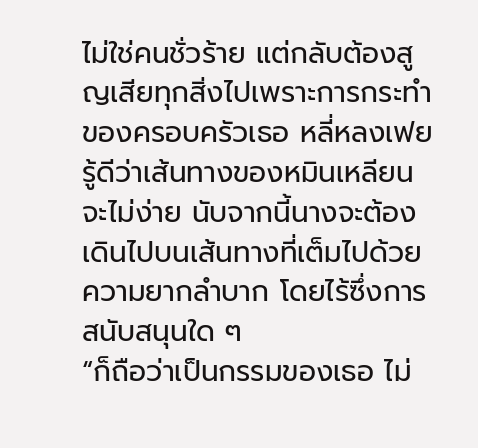ไม่ใช่คนชั่วร้าย แต่กลับต้องสูญเสียทุกสิ่งไปเพราะการกระทำของครอบครัวเธอ หลี่หลงเฟยรู้ดีว่าเส้นทางของหมินเหลียนจะไม่ง่าย นับจากนี้นางจะต้องเดินไปบนเส้นทางที่เต็มไปด้วยความยากลำบาก โดยไร้ซึ่งการสนับสนุนใด ๆ
“ก็ถือว่าเป็นกรรมของเธอ ไม่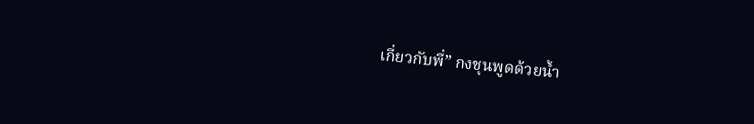เกี่ยวกับพี่” กงชุนพูดด้วยน้ำ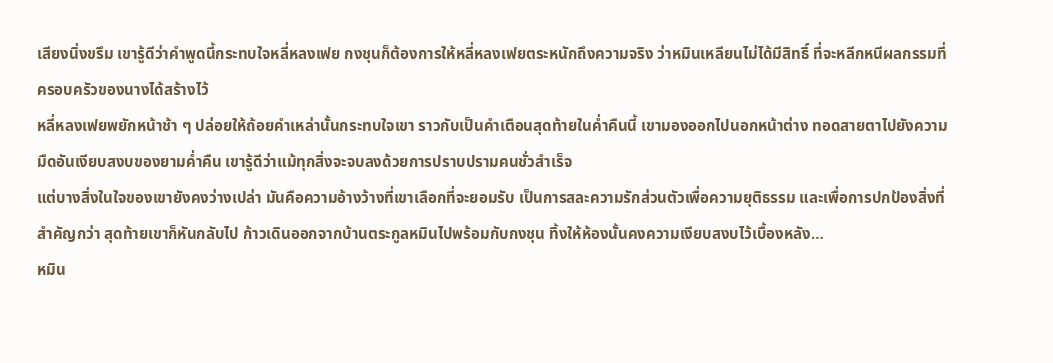เสียงนิ่งขรึม เขารู้ดีว่าคำพูดนี้กระทบใจหลี่หลงเฟย กงชุนก็ต้องการให้หลี่หลงเฟยตระหนักถึงความจริง ว่าหมินเหลียนไม่ได้มีสิทธิ์ ที่จะหลีกหนีผลกรรมที่ครอบครัวของนางได้สร้างไว้
หลี่หลงเฟยพยักหน้าช้า ๆ ปล่อยให้ถ้อยคำเหล่านั้นกระทบใจเขา ราวกับเป็นคำเตือนสุดท้ายในค่ำคืนนี้ เขามองออกไปนอกหน้าต่าง ทอดสายตาไปยังความมืดอันเงียบสงบของยามค่ำคืน เขารู้ดีว่าแม้ทุกสิ่งจะจบลงด้วยการปราบปรามคนชั่วสำเร็จ
แต่บางสิ่งในใจของเขายังคงว่างเปล่า มันคือความอ้างว้างที่เขาเลือกที่จะยอมรับ เป็นการสละความรักส่วนตัวเพื่อความยุติธรรม และเพื่อการปกป้องสิ่งที่สำคัญกว่า สุดท้ายเขาก็หันกลับไป ก้าวเดินออกจากบ้านตระกูลหมินไปพร้อมกับกงชุน ทิ้งให้ห้องนั้นคงความเงียบสงบไว้เบื้องหลัง…
หมิน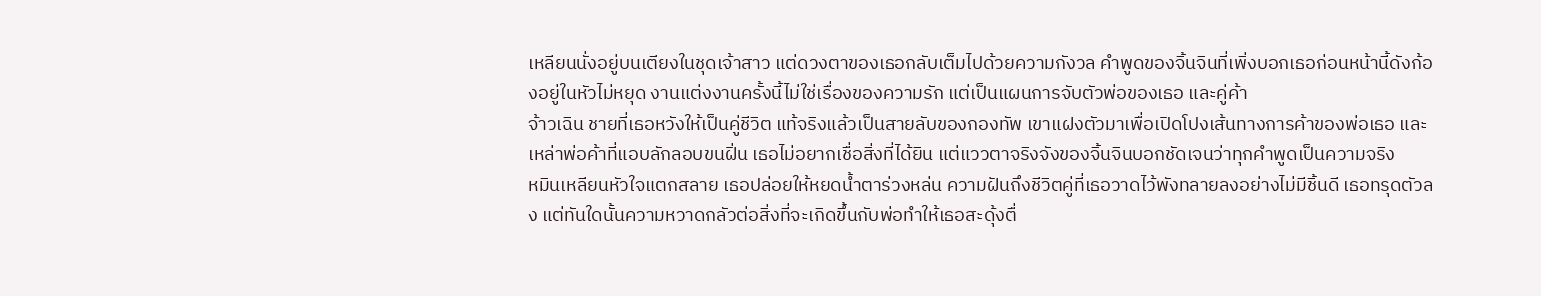เหลียนนั่งอยู่บนเตียงในชุดเจ้าสาว แต่ดวงตาของเธอกลับเต็มไปด้วยความกังวล คำพูดของจิ้นจินที่เพิ่งบอกเธอก่อนหน้านี้ดังก้องอยู่ในหัวไม่หยุด งานแต่งงานครั้งนี้ไม่ใช่เรื่องของความรัก แต่เป็นแผนการจับตัวพ่อของเธอ และคู่ค้า
จ้าวเฉิน ชายที่เธอหวังให้เป็นคู่ชีวิต แท้จริงแล้วเป็นสายลับของกองทัพ เขาแฝงตัวมาเพื่อเปิดโปงเส้นทางการค้าของพ่อเธอ และเหล่าพ่อค้าที่แอบลักลอบขนฝิ่น เธอไม่อยากเชื่อสิ่งที่ได้ยิน แต่แววตาจริงจังของจิ้นจินบอกชัดเจนว่าทุกคำพูดเป็นความจริง
หมินเหลียนหัวใจแตกสลาย เธอปล่อยให้หยดน้ำตาร่วงหล่น ความฝันถึงชีวิตคู่ที่เธอวาดไว้พังทลายลงอย่างไม่มีชิ้นดี เธอทรุดตัวลง แต่ทันใดนั้นความหวาดกลัวต่อสิ่งที่จะเกิดขึ้นกับพ่อทำให้เธอสะดุ้งตื่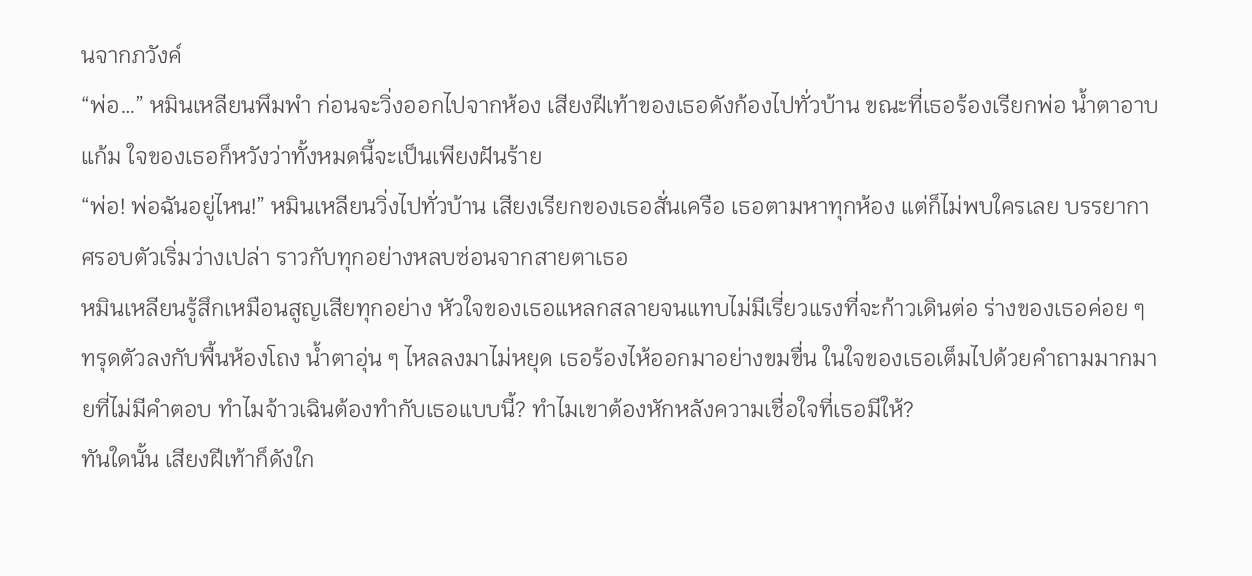นจากภวังค์
“พ่อ…” หมินเหลียนพึมพำ ก่อนจะวิ่งออกไปจากห้อง เสียงฝีเท้าของเธอดังก้องไปทั่วบ้าน ขณะที่เธอร้องเรียกพ่อ น้ำตาอาบแก้ม ใจของเธอก็หวังว่าทั้งหมดนี้จะเป็นเพียงฝันร้าย
“พ่อ! พ่อฉันอยู่ไหน!” หมินเหลียนวิ่งไปทั่วบ้าน เสียงเรียกของเธอสั่นเครือ เธอตามหาทุกห้อง แต่ก็ไม่พบใครเลย บรรยากาศรอบตัวเริ่มว่างเปล่า ราวกับทุกอย่างหลบซ่อนจากสายตาเธอ
หมินเหลียนรู้สึกเหมือนสูญเสียทุกอย่าง หัวใจของเธอแหลกสลายจนแทบไม่มีเรี่ยวแรงที่จะก้าวเดินต่อ ร่างของเธอค่อย ๆ ทรุดตัวลงกับพื้นห้องโถง น้ำตาอุ่น ๆ ไหลลงมาไม่หยุด เธอร้องไห้ออกมาอย่างขมขื่น ในใจของเธอเต็มไปด้วยคำถามมากมายที่ไม่มีคำตอบ ทำไมจ้าวเฉินต้องทำกับเธอแบบนี้? ทำไมเขาต้องหักหลังความเชื่อใจที่เธอมีให้?
ทันใดนั้น เสียงฝีเท้าก็ดังใก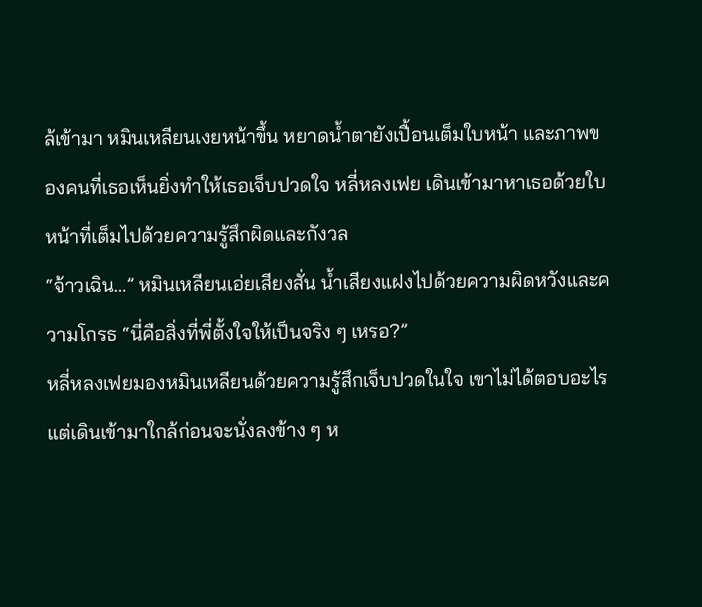ล้เข้ามา หมินเหลียนเงยหน้าขึ้น หยาดน้ำตายังเปื้อนเต็มใบหน้า และภาพของคนที่เธอเห็นยิ่งทำให้เธอเจ็บปวดใจ หลี่หลงเฟย เดินเข้ามาหาเธอด้วยใบหน้าที่เต็มไปด้วยความรู้สึกผิดและกังวล
“จ้าวเฉิน…” หมินเหลียนเอ่ยเสียงสั่น น้ำเสียงแฝงไปด้วยความผิดหวังและความโกรธ “นี่คือสิ่งที่พี่ตั้งใจให้เป็นจริง ๆ เหรอ?”
หลี่หลงเฟยมองหมินเหลียนด้วยความรู้สึกเจ็บปวดในใจ เขาไม่ได้ตอบอะไร แต่เดินเข้ามาใกล้ก่อนจะนั่งลงข้าง ๆ ห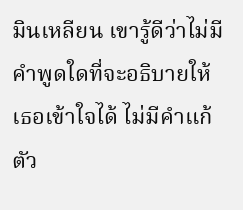มินเหลียน เขารู้ดีว่าไม่มีคำพูดใดที่จะอธิบายให้เธอเข้าใจได้ ไม่มีคำแก้ตัว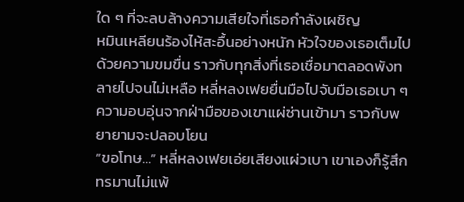ใด ๆ ที่จะลบล้างความเสียใจที่เธอกำลังเผชิญ
หมินเหลียนร้องไห้สะอื้นอย่างหนัก หัวใจของเธอเต็มไปด้วยความขมขื่น ราวกับทุกสิ่งที่เธอเชื่อมาตลอดพังทลายไปจนไม่เหลือ หลี่หลงเฟยยื่นมือไปจับมือเธอเบา ๆ ความอบอุ่นจากฝ่ามือของเขาแผ่ซ่านเข้ามา ราวกับพยายามจะปลอบโยน
“ขอโทษ…” หลี่หลงเฟยเอ่ยเสียงแผ่วเบา เขาเองก็รู้สึกทรมานไม่แพ้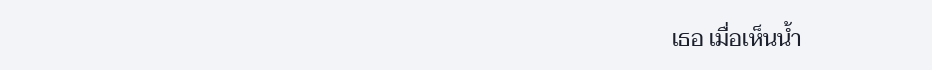เธอ เมื่อเห็นน้ำ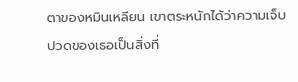ตาของหมินเหลียน เขาตระหนักได้ว่าความเจ็บปวดของเธอเป็นสิ่งที่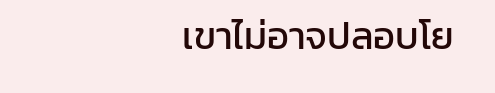เขาไม่อาจปลอบโย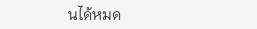นได้หมด